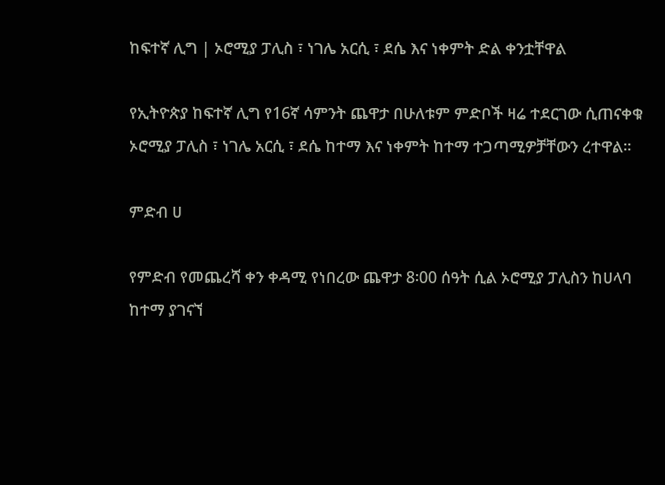ከፍተኛ ሊግ | ኦሮሚያ ፓሊስ ፣ ነገሌ አርሲ ፣ ደሴ እና ነቀምት ድል ቀንቷቸዋል

የኢትዮጵያ ከፍተኛ ሊግ የ16ኛ ሳምንት ጨዋታ በሁለቱም ምድቦች ዛሬ ተደርገው ሲጠናቀቁ ኦሮሚያ ፓሊስ ፣ ነገሌ አርሲ ፣ ደሴ ከተማ እና ነቀምት ከተማ ተጋጣሚዎቻቸውን ረተዋል።

ምድብ ሀ

የምድብ የመጨረሻ ቀን ቀዳሚ የነበረው ጨዋታ 8፡00 ሰዓት ሲል ኦሮሚያ ፓሊስን ከሀላባ ከተማ ያገናኘ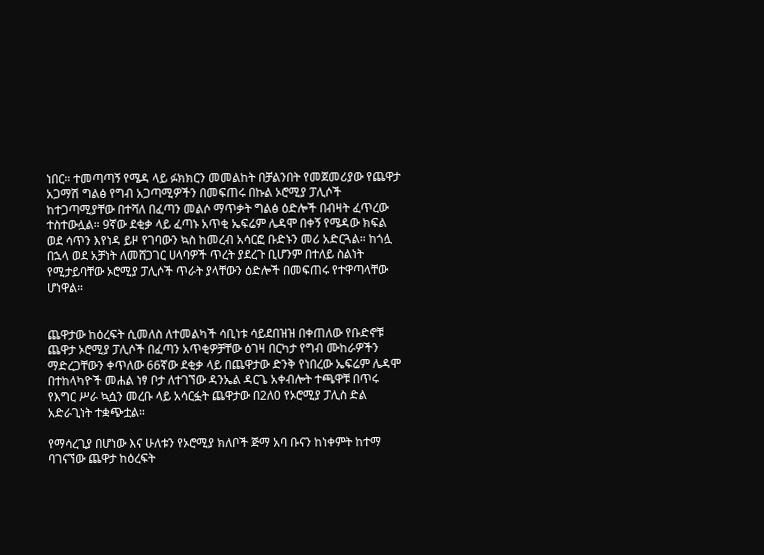ነበር። ተመጣጣኝ የሜዳ ላይ ፉክክርን መመልከት በቻልንበት የመጀመሪያው የጨዋታ አጋማሽ ግልፅ የግብ አጋጣሚዎችን በመፍጠሩ በኩል ኦሮሚያ ፓሊሶች ከተጋጣሚያቸው በተሻለ በፈጣን መልሶ ማጥቃት ግልፅ ዕድሎች በብዛት ፈጥረው ተስተውሏል። 9ኛው ደቂቃ ላይ ፈጣኑ አጥቂ ኤፍሬም ሌዳሞ በቀኝ የሜዳው ክፍል ወደ ሳጥን እየነዳ ይዞ የገባውን ኳስ ከመረብ አሳርፎ ቡድኑን መሪ አድርጓል። ከጎሏ በኋላ ወደ አቻነት ለመሸጋገር ሀላባዎች ጥረት ያደረጉ ቢሆንም በተለይ ስልነት የሚታይባቸው ኦሮሚያ ፓሊሶች ጥራት ያላቸውን ዕድሎች በመፍጠሩ የተዋጣላቸው ሆነዋል።


ጨዋታው ከዕረፍት ሲመለስ ለተመልካች ሳቢነቱ ሳይደበዝዝ በቀጠለው የቡድኖቹ ጨዋታ ኦሮሚያ ፓሊሶች በፈጣን አጥቂዎቻቸው ዕገዛ በርካታ የግብ ሙከራዎችን ማድረጋቸውን ቀጥለው 66ኛው ደቂቃ ላይ በጨዋታው ድንቅ የነበረው ኤፍሬም ሌዳሞ በተከላካዮች መሐል ነፃ ቦታ ለተገኘው ዳንኤል ዳርጌ አቀብሎት ተጫዋቹ በጥሩ የእግር ሥራ ኳሷን መረቡ ላይ አሳርፏት ጨዋታው በ2ለ0 የኦሮሚያ ፓሊስ ድል አድራጊነት ተቋጭቷል።

የማሳረጊያ በሆነው እና ሁለቱን የኦሮሚያ ክለቦች ጅማ አባ ቡናን ከነቀምት ከተማ ባገናኘው ጨዋታ ከዕረፍት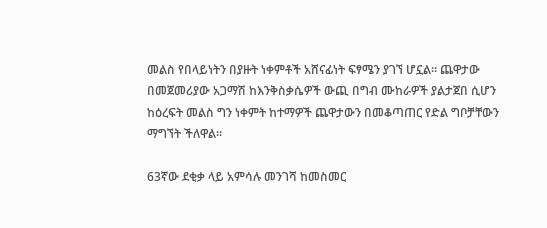መልስ የበላይነትን በያዙት ነቀምቶች አሸናፊነት ፍፃሜን ያገኘ ሆኗል። ጨዋታው በመጀመሪያው አጋማሽ ከእንቅስቃሴዎች ውጪ በግብ ሙከራዎች ያልታጀበ ሲሆን ከዕረፍት መልስ ግን ነቀምት ከተማዎች ጨዋታውን በመቆጣጠር የድል ግቦቻቸውን ማግኘት ችለዋል።

63ኛው ደቂቃ ላይ አምሳሉ መንገሻ ከመስመር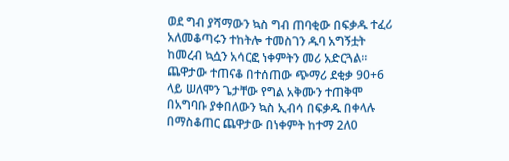ወደ ግብ ያሻማውን ኳስ ግብ ጠባቂው በፍቃዱ ተፈሪ አለመቆጣሩን ተከትሎ ተመስገን ዱባ አግኝቷት ከመረብ ኳሷን አሳርፎ ነቀምትን መሪ አድርጓል። ጨዋታው ተጠናቆ በተሰጠው ጭማሪ ደቂቃ 90+6 ላይ ሠለሞን ጌታቸው የግል አቅሙን ተጠቅሞ በአግባቡ ያቀበለውን ኳስ ኢብሳ በፍቃዱ በቀላሉ በማስቆጠር ጨዋታው በነቀምት ከተማ 2ለ0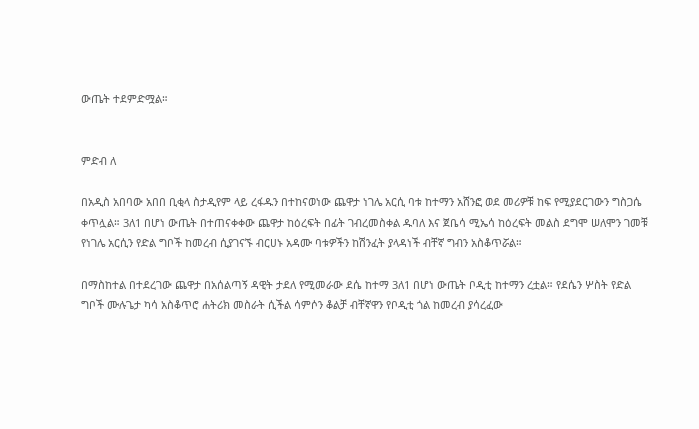ውጤት ተደምድሟል።


ምድብ ለ

በአዲስ አበባው አበበ ቢቂላ ስታዲየም ላይ ረፋዱን በተከናወነው ጨዋታ ነገሌ አርሲ ባቱ ከተማን አሸንፎ ወደ መሪዎቹ ከፍ የሚያደርገውን ግስጋሴ ቀጥሏል። 3ለ1 በሆነ ውጤት በተጠናቀቀው ጨዋታ ከዕረፍት በፊት ገብረመስቀል ዱባለ እና ጀቤሳ ሚኤሳ ከዕረፍት መልስ ደግሞ ሠለሞን ገመቹ የነገሌ አርሲን የድል ግቦች ከመረብ ሲያገናኙ ብርሀኑ አዳሙ ባቱዎችን ከሽንፈት ያላዳነች ብቸኛ ግብን አስቆጥሯል።

በማስከተል በተደረገው ጨዋታ በአሰልጣኝ ዳዊት ታደለ የሚመራው ደሴ ከተማ 3ለ1 በሆነ ውጤት ቦዲቲ ከተማን ረቷል። የደሴን ሦስት የድል ግቦች ሙሉጌታ ካሳ አስቆጥሮ ሐትሪክ መስራት ሲችል ሳምሶን ቆልቻ ብቸኛዋን የቦዲቲ ጎል ከመረብ ያሳረፈው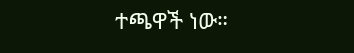ተጫዋች ነው።